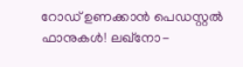റോഡ് ഉണക്കാൻ പെഡസ്റ്റൽ ഫാനുകൾ! ലഖ്നോ-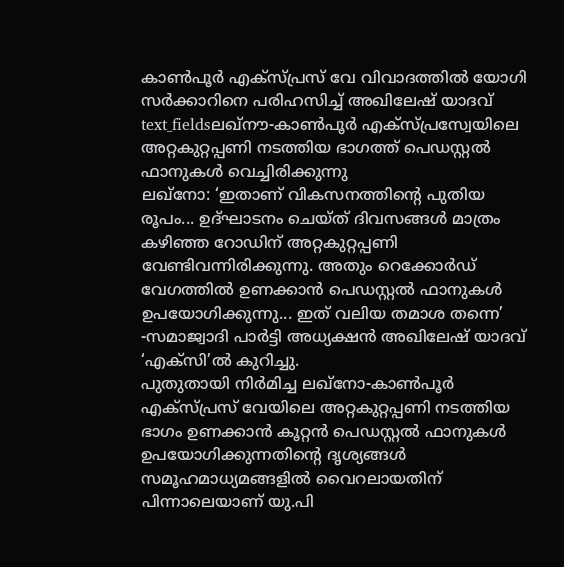കാൺപൂർ എക്സ്പ്രസ് വേ വിവാദത്തിൽ യോഗി സർക്കാറിനെ പരിഹസിച്ച് അഖിലേഷ് യാദവ്
text_fieldsലഖ്നൗ-കാൺപൂർ എക്സ്പ്രസ്വേയിലെ അറ്റകുറ്റപ്പണി നടത്തിയ ഭാഗത്ത് പെഡസ്റ്റൽ ഫാനുകൾ വെച്ചിരിക്കുന്നു
ലഖ്നോ: ‘ഇതാണ് വികസനത്തിന്റെ പുതിയ രൂപം... ഉദ്ഘാടനം ചെയ്ത് ദിവസങ്ങൾ മാത്രം കഴിഞ്ഞ റോഡിന് അറ്റകുറ്റപ്പണി വേണ്ടിവന്നിരിക്കുന്നു. അതും റെക്കോർഡ് വേഗത്തിൽ ഉണക്കാൻ പെഡസ്റ്റൽ ഫാനുകൾ ഉപയോഗിക്കുന്നു... ഇത് വലിയ തമാശ തന്നെ’ -സമാജ്വാദി പാർട്ടി അധ്യക്ഷൻ അഖിലേഷ് യാദവ് ‘എക്സി’ൽ കുറിച്ചു.
പുതുതായി നിർമിച്ച ലഖ്നോ-കാൺപൂർ എക്സ്പ്രസ് വേയിലെ അറ്റകുറ്റപ്പണി നടത്തിയ ഭാഗം ഉണക്കാൻ കൂറ്റൻ പെഡസ്റ്റൽ ഫാനുകൾ ഉപയോഗിക്കുന്നതിന്റെ ദൃശ്യങ്ങൾ സമൂഹമാധ്യമങ്ങളിൽ വൈറലായതിന് പിന്നാലെയാണ് യു.പി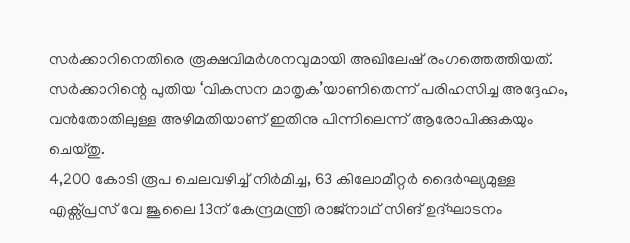സർക്കാറിനെതിരെ രൂക്ഷവിമർശനവുമായി അഖിലേഷ് രംഗത്തെത്തിയത്. സർക്കാറിന്റെ പുതിയ ‘വികസന മാതൃക’യാണിതെന്ന് പരിഹസിച്ച അദ്ദേഹം, വൻതോതിലുള്ള അഴിമതിയാണ് ഇതിനു പിന്നിലെന്ന് ആരോപിക്കുകയും ചെയ്തു.
4,200 കോടി രൂപ ചെലവഴിച്ച് നിർമിച്ച, 63 കിലോമീറ്റർ ദൈർഘ്യമുള്ള എക്സ്പ്രസ് വേ ജൂലൈ 13ന് കേന്ദ്രമന്ത്രി രാജ്നാഥ് സിങ് ഉദ്ഘാടനം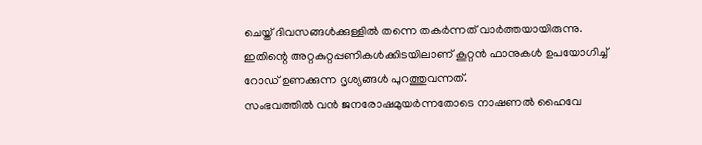ചെയ്ത് ദിവസങ്ങൾക്കുള്ളിൽ തന്നെ തകർന്നത് വാർത്തയായിരുന്നു. ഇതിന്റെ അറ്റകുറ്റപ്പണികൾക്കിടയിലാണ് കൂറ്റൻ ഫാനുകൾ ഉപയോഗിച്ച് റോഡ് ഉണക്കുന്ന ദൃശ്യങ്ങൾ പുറത്തുവന്നത്.
സംഭവത്തിൽ വൻ ജനരോഷമുയർന്നതോടെ നാഷണൽ ഹൈവേ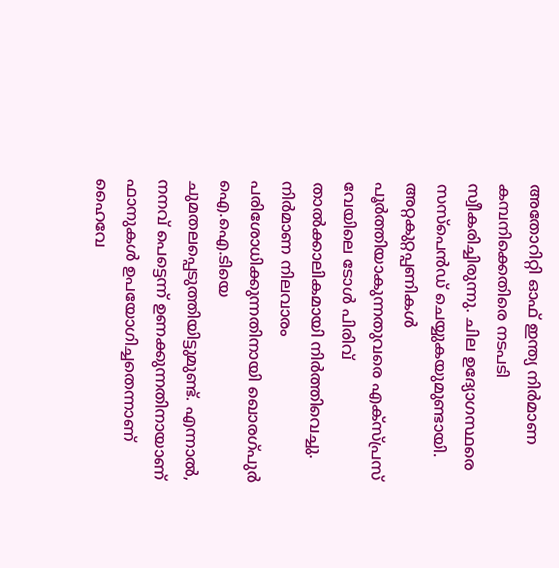അതോറിറ്റി ഓഫ് ഇന്ത്യ നിർമാണ കമ്പനിക്കെതിരെ നടപടി സ്വീകരിച്ചിരുന്നു. ചില ഉദ്യോഗസ്ഥരെ സസ്പെൻഡ് ചെയ്യുകയുമുണ്ടായി. അറ്റകുറ്റപ്പണികൾ പൂർത്തിയാകുന്നതുവരെ എക്സ്പ്രസ് വേയിലെ ടോൾ പിരിവ് താൽക്കാലികമായി നിർത്തിവെച്ചു. നിർമാണ നിലവാരം പരിശോധിക്കുന്നതിനായി ഖൊരഗ്പുർ ഐ.ഐ.ടിയെ ചുമതലപ്പെടുത്തിയിട്ടുമുണ്ട്. എന്നാൽ, നനവ് പെട്ടെന്ന് ഉണക്കുന്നതിനായാണ് ഫാനുകൾ ഉപയോഗിച്ചതെന്നാണ് ഹൈവേ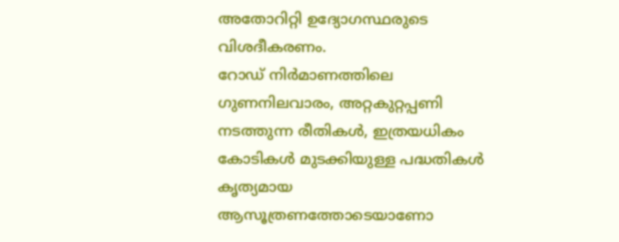അതോറിറ്റി ഉദ്യോഗസ്ഥരുടെ വിശദീകരണം.
റോഡ് നിർമാണത്തിലെ ഗുണനിലവാരം, അറ്റകുറ്റപ്പണി നടത്തുന്ന രീതികൾ, ഇത്രയധികം കോടികൾ മുടക്കിയുള്ള പദ്ധതികൾ കൃത്യമായ ആസൂത്രണത്തോടെയാണോ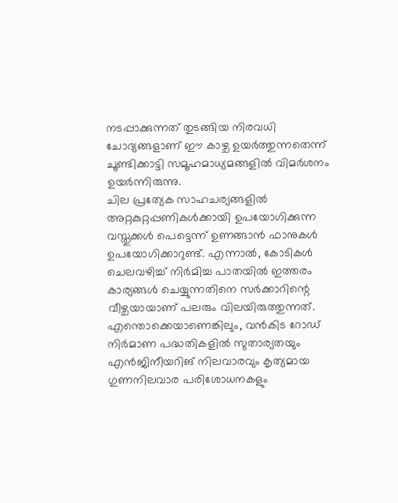നടപ്പാക്കുന്നത് തുടങ്ങിയ നിരവധി ചോദ്യങ്ങളാണ് ഈ കാഴ്ച ഉയർത്തുന്നതെന്ന് ചൂണ്ടിക്കാട്ടി സമൂഹമാധ്യമങ്ങളിൽ വിമർശനം ഉയർന്നിരുന്നു.
ചില പ്രത്യേക സാഹചര്യങ്ങളിൽ അറ്റകുറ്റപ്പണികൾക്കായി ഉപയോഗിക്കുന്ന വസ്തുക്കൾ പെട്ടെന്ന് ഉണങ്ങാൻ ഫാനുകൾ ഉപയോഗിക്കാറുണ്ട്. എന്നാൽ, കോടികൾ ചെലവഴിച്ച് നിർമിച്ച പാതയിൽ ഇത്തരം കാര്യങ്ങൾ ചെയ്യുന്നതിനെ സർക്കാറിന്റെ വീഴ്ചയായാണ് പലരും വിലയിരുത്തുന്നത്.
എന്തൊക്കെയാണെങ്കിലും, വൻകിട റോഡ് നിർമാണ പദ്ധതികളിൽ സുതാര്യതയും എൻജിനീയറിങ് നിലവാരവും കൃത്യമായ ഗുണനിലവാര പരിശോധനകളും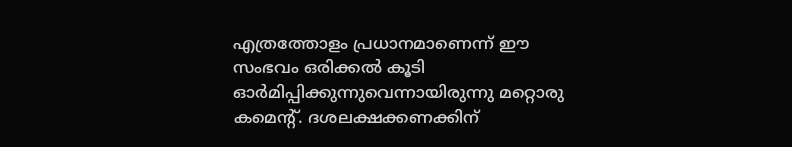എത്രത്തോളം പ്രധാനമാണെന്ന് ഈ സംഭവം ഒരിക്കൽ കൂടി ഓർമിപ്പിക്കുന്നുവെന്നായിരുന്നു മറ്റൊരു കമെന്റ്. ദശലക്ഷക്കണക്കിന്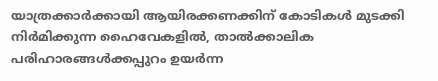യാത്രക്കാർക്കായി ആയിരക്കണക്കിന് കോടികൾ മുടക്കി നിർമിക്കുന്ന ഹൈവേകളിൽ, താൽക്കാലിക പരിഹാരങ്ങൾക്കപ്പുറം ഉയർന്ന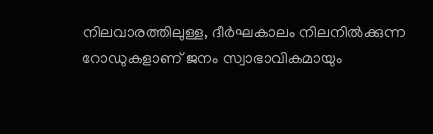നിലവാരത്തിലുള്ള, ദീർഘകാലം നിലനിൽക്കുന്ന റോഡുകളാണ് ജനം സ്വാഭാവികമായും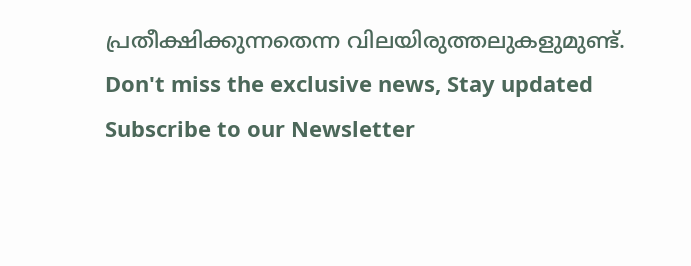പ്രതീക്ഷിക്കുന്നതെന്ന വിലയിരുത്തലുകളുമുണ്ട്.
Don't miss the exclusive news, Stay updated
Subscribe to our Newsletter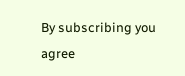By subscribing you agree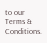to our Terms & Conditions.